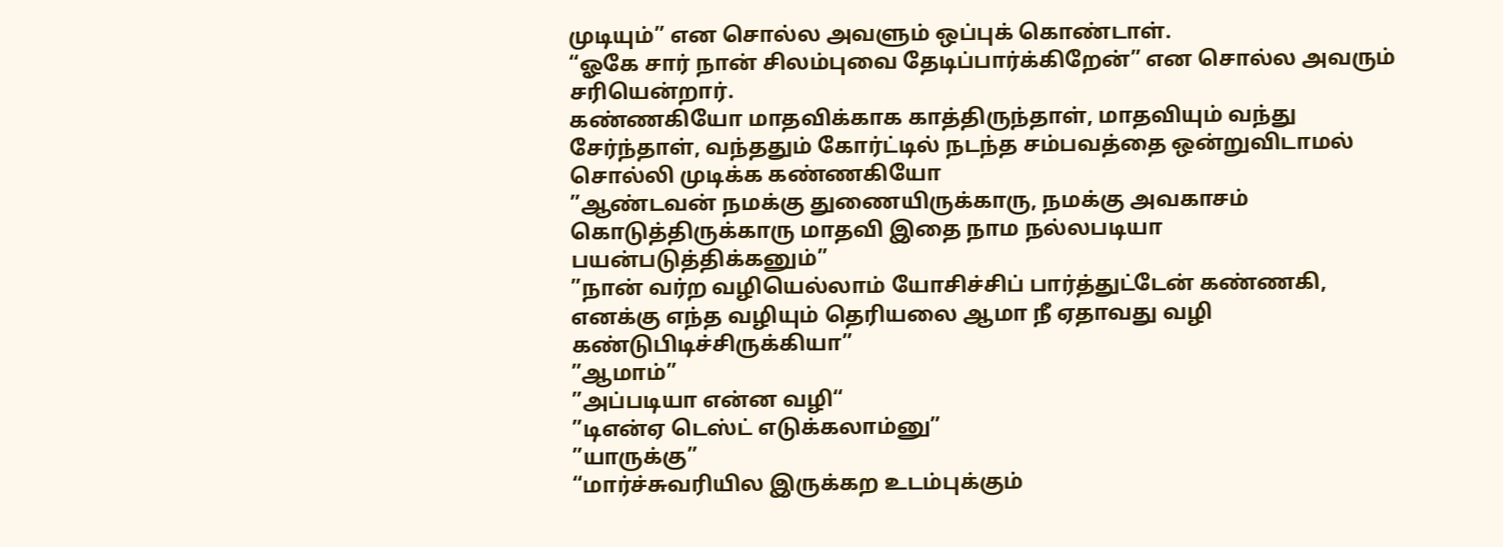முடியும்” என சொல்ல அவளும் ஒப்புக் கொண்டாள்.
“ஓகே சார் நான் சிலம்புவை தேடிப்பார்க்கிறேன்” என சொல்ல அவரும் சரியென்றார்.
கண்ணகியோ மாதவிக்காக காத்திருந்தாள், மாதவியும் வந்து சேர்ந்தாள், வந்ததும் கோர்ட்டில் நடந்த சம்பவத்தை ஒன்றுவிடாமல் சொல்லி முடிக்க கண்ணகியோ
”ஆண்டவன் நமக்கு துணையிருக்காரு, நமக்கு அவகாசம் கொடுத்திருக்காரு மாதவி இதை நாம நல்லபடியா பயன்படுத்திக்கனும்”
”நான் வர்ற வழியெல்லாம் யோசிச்சிப் பார்த்துட்டேன் கண்ணகி, எனக்கு எந்த வழியும் தெரியலை ஆமா நீ ஏதாவது வழி கண்டுபிடிச்சிருக்கியா”
”ஆமாம்”
”அப்படியா என்ன வழி“
”டிஎன்ஏ டெஸ்ட் எடுக்கலாம்னு”
”யாருக்கு”
“மார்ச்சுவரியில இருக்கற உடம்புக்கும்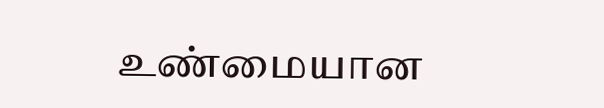உண்மையான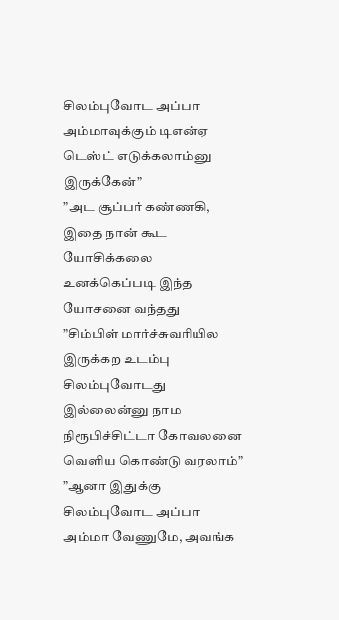சிலம்புவோட அப்பா அம்மாவுக்கும் டிஎன்ஏ டெஸ்ட் எடுக்கலாம்னு இருக்கேன்”
”அட சூப்பர் கண்ணகி, இதை நான் கூட யோசிக்கலை உனக்கெப்படி இந்த யோசனை வந்தது
”சிம்பிள் மார்ச்சுவரியில இருக்கற உடம்பு சிலம்புவோடது இல்லைன்னு நாம நிரூபிச்சிட்டா கோவலனை வெளிய கொண்டு வரலாம்”
”ஆனா இதுக்கு சிலம்புவோட அப்பா அம்மா வேணுமே, அவங்க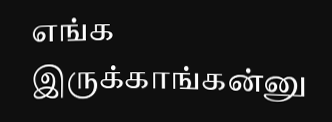எங்க இருக்காங்கன்னு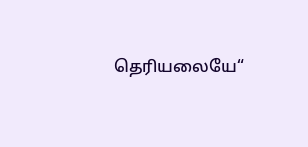தெரியலையே“